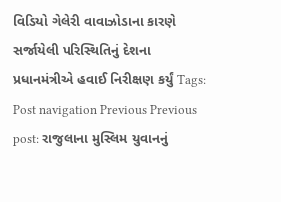વિડિયો ગેલેરી વાવાઝોડાના કારણે સર્જાયેલી પરિસ્થિતિનું દેશના પ્રધાનમંત્રીએ હવાઈ નિરીક્ષણ કર્યું Tags: Post navigation Previous Previous post: રાજુલાના મુસ્લિમ યુવાનનું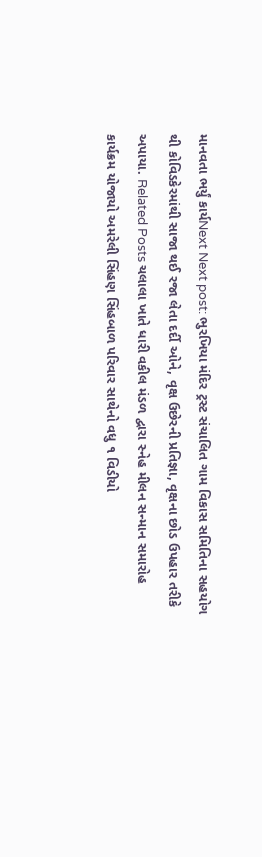માનવતા ભર્યું કાર્યNext Next post: ભુરખિયા મંદિર ટ્રસ્ટ સંચાલિત ગામ વિકાસ સમિતિના સહયોગ થી કોવિડકેરમાંથી સાજા થઈ રજા લેતા દર્દી ઓને, વૃક્ષ ઉછેરની પ્રતિજ્ઞા, વૃક્ષના છોડ ઉપહાર તરીકે અપાયા. Related Posts ચલાલા ખાતે ધારી વકીલ મંડળ દ્વારા સ્નેહ મીલન સન્માન સમારોહ કાર્યક્રમ યોજાયો અમરેલી સિંહણ સિંહબાળ પરિવાર સાથેનો વધુ ૧ વિડીયો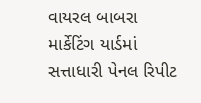વાયરલ બાબરા માર્કેટિંગ યાર્ડમાં સત્તાધારી પેનલ રિપીટ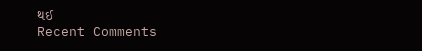થઈ
Recent Comments